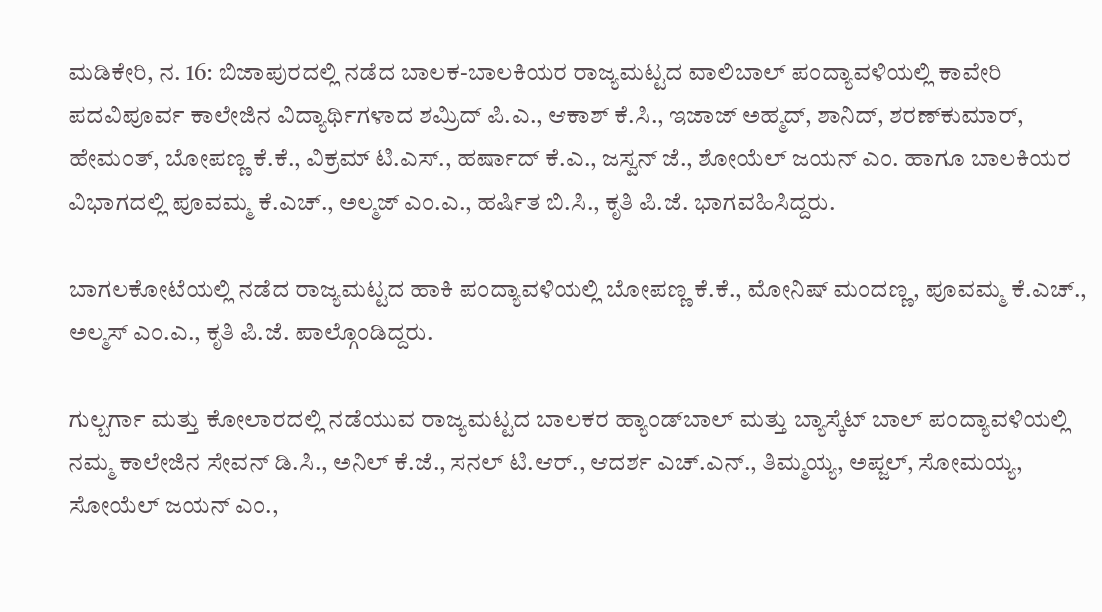ಮಡಿಕೇರಿ, ನ. 16: ಬಿಜಾಪುರದಲ್ಲಿ ನಡೆದ ಬಾಲಕ-ಬಾಲಕಿಯರ ರಾಜ್ಯಮಟ್ಟದ ವಾಲಿಬಾಲ್ ಪಂದ್ಯಾವಳಿಯಲ್ಲಿ ಕಾವೇರಿ ಪದವಿಪೂರ್ವ ಕಾಲೇಜಿನ ವಿದ್ಯಾರ್ಥಿಗಳಾದ ಶಮ್ರಿದ್ ಪಿ.ಎ., ಆಕಾಶ್ ಕೆ.ಸಿ., ಇಜಾಜ್ ಅಹ್ಮದ್, ಶಾನಿದ್, ಶರಣ್‍ಕುಮಾರ್, ಹೇಮಂತ್, ಬೋಪಣ್ಣ ಕೆ.ಕೆ., ವಿಕ್ರಮ್ ಟಿ.ಎಸ್., ಹರ್ಷಾದ್ ಕೆ.ಎ., ಜಸ್ವನ್ ಜೆ., ಶೋಯೆಲ್ ಜಯನ್ ಎಂ. ಹಾಗೂ ಬಾಲಕಿಯರ ವಿಭಾಗದಲ್ಲಿ ಪೂವಮ್ಮ ಕೆ.ಎಚ್., ಅಲ್ಮಜ್ ಎಂ.ಎ., ಹರ್ಷಿತ ಬಿ.ಸಿ., ಕೃತಿ ಪಿ.ಜೆ. ಭಾಗವಹಿಸಿದ್ದರು.

ಬಾಗಲಕೋಟೆಯಲ್ಲಿ ನಡೆದ ರಾಜ್ಯಮಟ್ಟದ ಹಾಕಿ ಪಂದ್ಯಾವಳಿಯಲ್ಲಿ ಬೋಪಣ್ಣ ಕೆ.ಕೆ., ಮೋನಿಷ್ ಮಂದಣ್ಣ, ಪೂವಮ್ಮ ಕೆ.ಎಚ್., ಅಲ್ಮಸ್ ಎಂ.ಎ., ಕೃತಿ ಪಿ.ಜೆ. ಪಾಲ್ಗೊಂಡಿದ್ದರು.

ಗುಲ್ಬರ್ಗಾ ಮತ್ತು ಕೋಲಾರದಲ್ಲಿ ನಡೆಯುವ ರಾಜ್ಯಮಟ್ಟದ ಬಾಲಕರ ಹ್ಯಾಂಡ್‍ಬಾಲ್ ಮತ್ತು ಬ್ಯಾಸ್ಕೆಟ್ ಬಾಲ್ ಪಂದ್ಯಾವಳಿಯಲ್ಲಿ ನಮ್ಮ ಕಾಲೇಜಿನ ಸೇವನ್ ಡಿ.ಸಿ., ಅನಿಲ್ ಕೆ.ಜೆ., ಸನಲ್ ಟಿ.ಆರ್., ಆದರ್ಶ ಎಚ್.ಎನ್., ತಿಮ್ಮಯ್ಯ, ಅಪ್ಜಲ್, ಸೋಮಯ್ಯ, ಸೋಯೆಲ್ ಜಯನ್ ಎಂ.,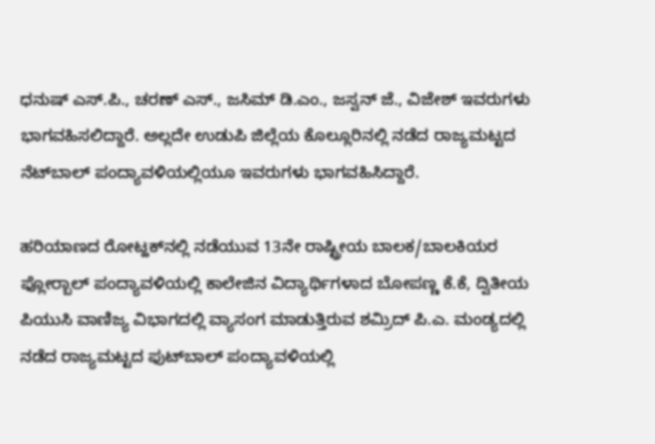ಧನುಷ್ ಎಸ್.ಪಿ., ಚರಣ್ ಎಸ್., ಜಸಿಮ್ ಡಿ.ಎಂ., ಜಸ್ವನ್ ಜೆ., ವಿಜೇಶ್ ಇವರುಗಳು ಭಾಗವಹಿಸಲಿದ್ದಾರೆ. ಅಲ್ಲದೇ ಉಡುಪಿ ಜಿಲ್ಲೆಯ ಕೊಲ್ಲೂರಿನಲ್ಲಿ ನಡೆದ ರಾಜ್ಯಮಟ್ಟದ ನೆಟ್‍ಬಾಲ್ ಪಂದ್ಯಾವಳಿಯಲ್ಲಿಯೂ ಇವರುಗಳು ಭಾಗವಹಿಸಿದ್ದಾರೆ.

ಹರಿಯಾಣದ ರೋಟ್ಹಕ್‍ನಲ್ಲಿ ನಡೆಯುವ 13ನೇ ರಾಷ್ಟ್ರೀಯ ಬಾಲಕ/ಬಾಲಕಿಯರ ಫ್ಲೋರ್‍ಬಾಲ್ ಪಂದ್ಯಾವಳಿಯಲ್ಲಿ ಕಾಲೇಜಿನ ವಿದ್ಯಾರ್ಥಿಗಳಾದ ಬೋಪಣ್ಣ ಕೆ.ಕೆ, ದ್ವಿತೀಯ ಪಿಯುಸಿ ವಾಣಿಜ್ಯ ವಿಭಾಗದಲ್ಲಿ ವ್ಯಾಸಂಗ ಮಾಡುತ್ತಿರುವ ಶಮ್ರಿದ್ ಪಿ.ಎ. ಮಂಡ್ಯದಲ್ಲಿ ನಡೆದ ರಾಜ್ಯಮಟ್ಟದ ಫುಟ್‍ಬಾಲ್ ಪಂದ್ಯಾವಳಿಯಲ್ಲಿ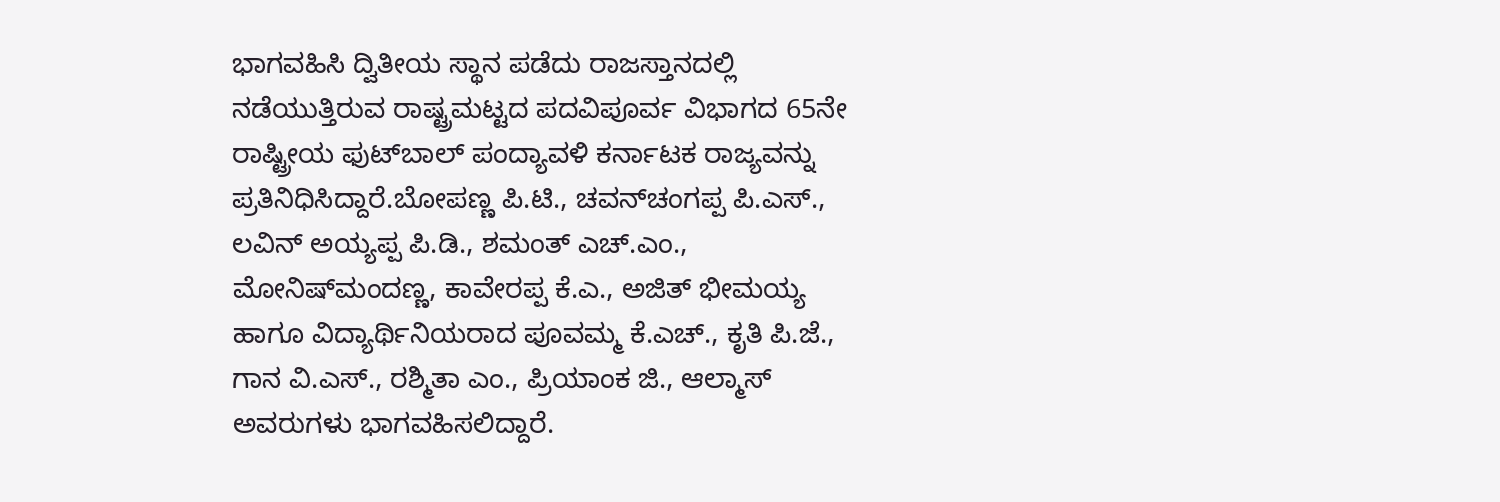ಭಾಗವಹಿಸಿ ದ್ವಿತೀಯ ಸ್ಥಾನ ಪಡೆದು ರಾಜಸ್ತಾನದಲ್ಲಿ ನಡೆಯುತ್ತಿರುವ ರಾಷ್ಟ್ರಮಟ್ಟದ ಪದವಿಪೂರ್ವ ವಿಭಾಗದ 65ನೇ ರಾಷ್ಟ್ರೀಯ ಫುಟ್‍ಬಾಲ್ ಪಂದ್ಯಾವಳಿ ಕರ್ನಾಟಕ ರಾಜ್ಯವನ್ನು ಪ್ರತಿನಿಧಿಸಿದ್ದಾರೆ.ಬೋಪಣ್ಣ ಪಿ.ಟಿ., ಚವನ್‍ಚಂಗಪ್ಪ ಪಿ.ಎಸ್., ಲವಿನ್ ಅಯ್ಯಪ್ಪ ಪಿ.ಡಿ., ಶಮಂತ್ ಎಚ್.ಎಂ., ಮೋನಿಷ್‍ಮಂದಣ್ಣ, ಕಾವೇರಪ್ಪ ಕೆ.ಎ., ಅಜಿತ್ ಭೀಮಯ್ಯ ಹಾಗೂ ವಿದ್ಯಾರ್ಥಿನಿಯರಾದ ಪೂವಮ್ಮ ಕೆ.ಎಚ್., ಕೃತಿ ಪಿ.ಜೆ., ಗಾನ ವಿ.ಎಸ್., ರಶ್ಮಿತಾ ಎಂ., ಪ್ರಿಯಾಂಕ ಜಿ., ಆಲ್ಮಾಸ್ ಅವರುಗಳು ಭಾಗವಹಿಸಲಿದ್ದಾರೆ.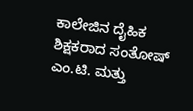ಕಾಲೇಜಿನ ದೈಹಿಕ ಶಿಕ್ಷಕರಾದ ಸಂತೋಷ್ ಎಂ.ಟಿ. ಮತ್ತು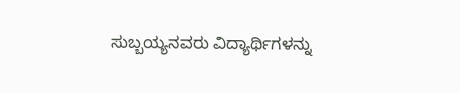ಸುಬ್ಬಯ್ಯನವರು ವಿದ್ಯಾರ್ಥಿಗಳನ್ನು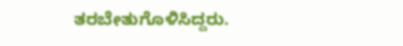ತರಬೇತುಗೊಳಿಸಿದ್ದರು.